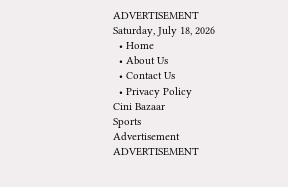ADVERTISEMENT
Saturday, July 18, 2026
  • Home
  • About Us
  • Contact Us
  • Privacy Policy
Cini Bazaar
Sports
Advertisement
ADVERTISEMENT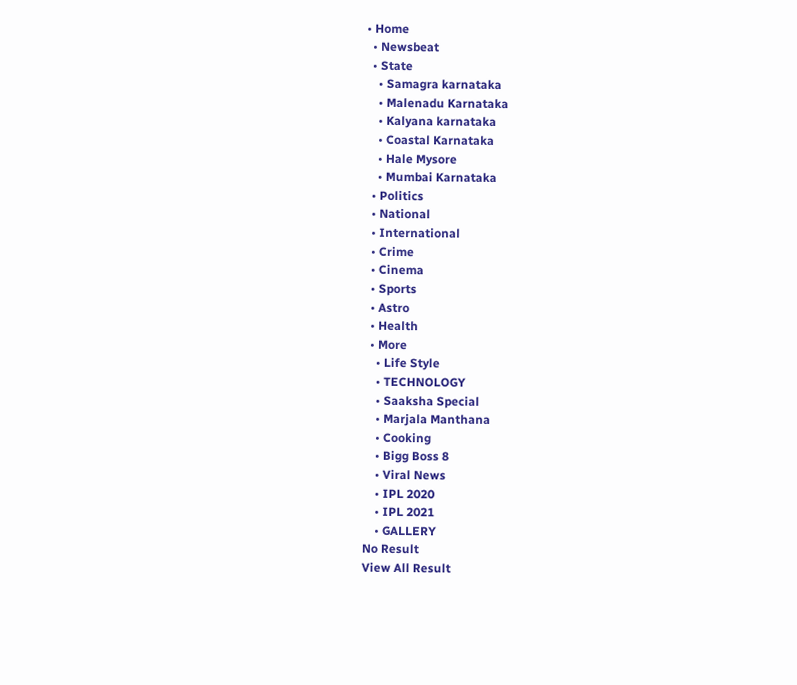• Home
  • Newsbeat
  • State
    • Samagra karnataka
    • Malenadu Karnataka
    • Kalyana karnataka
    • Coastal Karnataka
    • Hale Mysore
    • Mumbai Karnataka
  • Politics
  • National
  • International
  • Crime
  • Cinema
  • Sports
  • Astro
  • Health
  • More
    • Life Style
    • TECHNOLOGY
    • Saaksha Special
    • Marjala Manthana
    • Cooking
    • Bigg Boss 8
    • Viral News
    • IPL 2020
    • IPL 2021
    • GALLERY
No Result
View All Result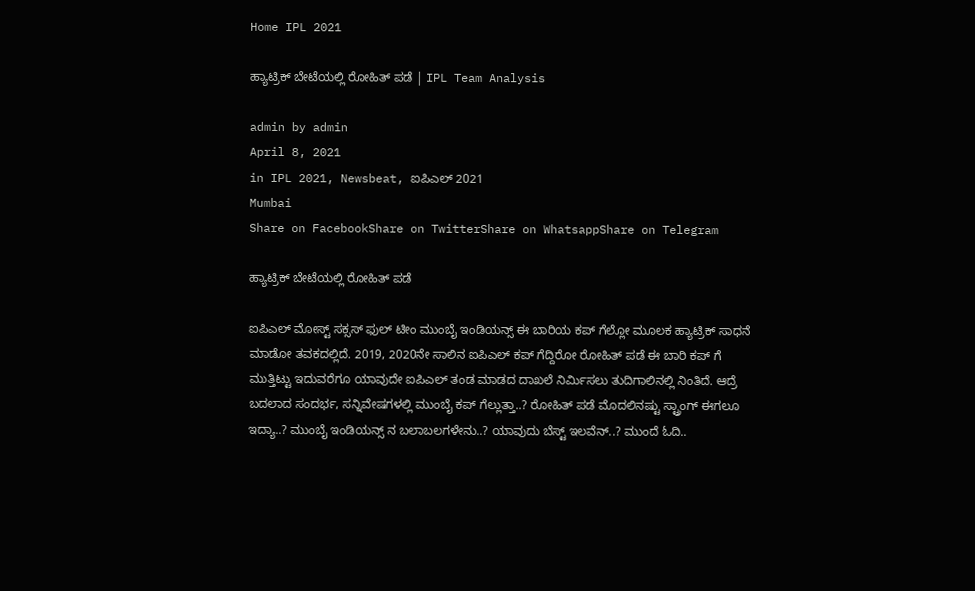Home IPL 2021

ಹ್ಯಾಟ್ರಿಕ್ ಬೇಟೆಯಲ್ಲಿ ರೋಹಿತ್ ಪಡೆ | IPL Team Analysis

admin by admin
April 8, 2021
in IPL 2021, Newsbeat, ಐಪಿಎಲ್ 2021
Mumbai
Share on FacebookShare on TwitterShare on WhatsappShare on Telegram

ಹ್ಯಾಟ್ರಿಕ್ ಬೇಟೆಯಲ್ಲಿ ರೋಹಿತ್ ಪಡೆ

ಐಪಿಎಲ್ ಮೋಸ್ಟ್ ಸಕ್ಸಸ್ ಫುಲ್ ಟೀಂ ಮುಂಬೈ ಇಂಡಿಯನ್ಸ್ ಈ ಬಾರಿಯ ಕಪ್ ಗೆಲ್ಲೋ ಮೂಲಕ ಹ್ಯಾಟ್ರಿಕ್ ಸಾಧನೆ ಮಾಡೋ ತವಕದಲ್ಲಿದೆ. 2019, 2020ನೇ ಸಾಲಿನ ಐಪಿಎಲ್ ಕಪ್ ಗೆದ್ದಿರೋ ರೋಹಿತ್ ಪಡೆ ಈ ಬಾರಿ ಕಪ್ ಗೆ ಮುತ್ತಿಟ್ಟು ಇದುವರೆಗೂ ಯಾವುದೇ ಐಪಿಎಲ್ ತಂಡ ಮಾಡದ ದಾಖಲೆ ನಿರ್ಮಿಸಲು ತುದಿಗಾಲಿನಲ್ಲಿ ನಿಂತಿದೆ. ಆದ್ರೆ ಬದಲಾದ ಸಂದರ್ಭ, ಸನ್ನಿವೇಷಗಳಲ್ಲಿ ಮುಂಬೈ ಕಪ್ ಗೆಲ್ಲುತ್ತಾ..? ರೋಹಿತ್ ಪಡೆ ಮೊದಲಿನಷ್ಟು ಸ್ಟ್ರಾಂಗ್ ಈಗಲೂ ಇದ್ಯಾ..? ಮುಂಬೈ ಇಂಡಿಯನ್ಸ್ ನ ಬಲಾಬಲಗಳೇನು..? ಯಾವುದು ಬೆಸ್ಟ್ ಇಲವೆನ್..? ಮುಂದೆ ಓದಿ..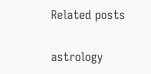Related posts

astrology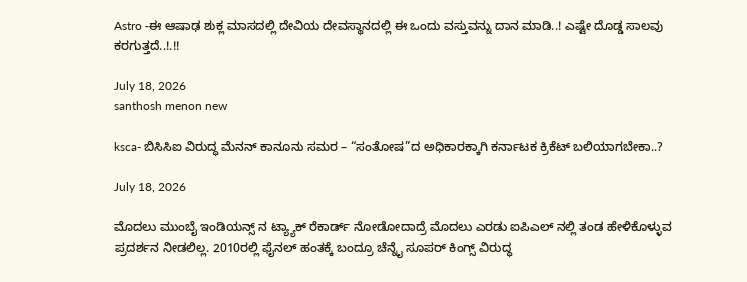Astro -ಈ ಆಷಾಢ ಶುಕ್ಲ ಮಾಸದಲ್ಲಿ ದೇವಿಯ ದೇವಸ್ಥಾನದಲ್ಲಿ ಈ ಒಂದು ವಸ್ತುವನ್ನು ದಾನ ಮಾಡಿ..! ಎಷ್ಟೇ ದೊಡ್ಡ ಸಾಲವು ಕರಗುತ್ತದೆ..!.!!

July 18, 2026
santhosh menon new

ksca- ಬಿಸಿಸಿಐ ವಿರುದ್ಧ ಮೆನನ್ ಕಾನೂನು ಸಮರ – “ಸಂತೋಷ”ದ ಅಧಿಕಾರಕ್ಕಾಗಿ ಕರ್ನಾಟಕ ಕ್ರಿಕೆಟ್ ಬಲಿಯಾಗಬೇಕಾ..?

July 18, 2026

ಮೊದಲು ಮುಂಬೈ ಇಂಡಿಯನ್ಸ್ ನ ಟ್ಯ್ಯಾಕ್ ರೆಕಾರ್ಡ್ ನೋಡೋದಾದ್ರೆ ಮೊದಲು ಎರಡು ಐಪಿಎಲ್ ನಲ್ಲಿ ತಂಡ ಹೇಳಿಕೊಳ್ಳುವ ಪ್ರದರ್ಶನ ನೀಡಲಿಲ್ಲ. 2010ರಲ್ಲಿ ಫೈನಲ್ ಹಂತಕ್ಕೆ ಬಂದ್ರೂ ಚೆನ್ನೈ ಸೂಪರ್ ಕಿಂಗ್ಸ್ ವಿರುದ್ಧ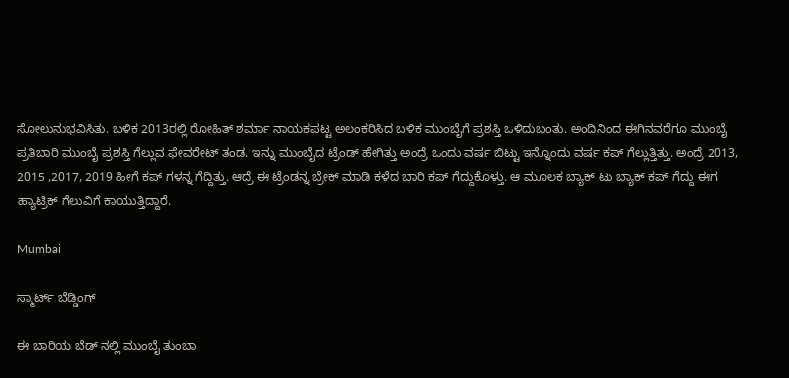ಸೋಲುನುಭವಿಸಿತು. ಬಳಿಕ 2013ರಲ್ಲಿ ರೋಹಿತ್ ಶರ್ಮಾ ನಾಯಕಪಟ್ಟ ಅಲಂಕರಿಸಿದ ಬಳಿಕ ಮುಂಬೈಗೆ ಪ್ರಶಸ್ತಿ ಒಳಿದುಬಂತು. ಅಂದಿನಿಂದ ಈಗಿನವರೆಗೂ ಮುಂಬೈ ಪ್ರತಿಬಾರಿ ಮುಂಬೈ ಪ್ರಶಸ್ತಿ ಗೆಲ್ಲುವ ಫೇವರೇಟ್ ತಂಡ. ಇನ್ನು ಮುಂಬೈದ ಟ್ರೆಂಡ್ ಹೇಗಿತ್ತು ಅಂದ್ರೆ ಒಂದು ವರ್ಷ ಬಿಟ್ಟು ಇನ್ನೊಂದು ವರ್ಷ ಕಪ್ ಗೆಲ್ಲುತ್ತಿತ್ತು. ಅಂದ್ರೆ 2013, 2015 ,2017, 2019 ಹೀಗೆ ಕಪ್ ಗಳನ್ನ ಗೆದ್ದಿತ್ತು. ಆದ್ರೆ ಈ ಟ್ರೆಂಡನ್ನ ಬ್ರೇಕ್ ಮಾಡಿ ಕಳೆದ ಬಾರಿ ಕಪ್ ಗೆದ್ದುಕೊಳ್ತು. ಆ ಮೂಲಕ ಬ್ಯಾಕ್ ಟು ಬ್ಯಾಕ್ ಕಪ್ ಗೆದ್ದು ಈಗ ಹ್ಯಾಟ್ರಿಕ್ ಗೆಲುವಿಗೆ ಕಾಯುತ್ತಿದ್ದಾರೆ.

Mumbai

ಸ್ಮಾರ್ಟ್ ಬೆಡ್ಡಿಂಗ್

ಈ ಬಾರಿಯ ಬೆಡ್ ನಲ್ಲಿ ಮುಂಬೈ ತುಂಬಾ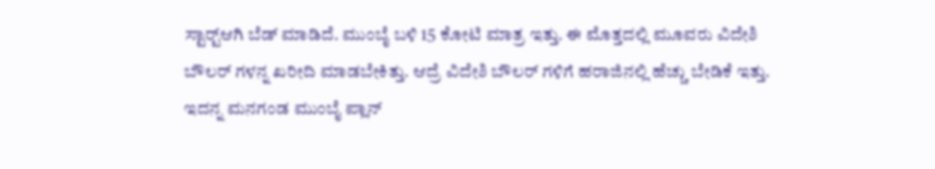ಸ್ಟಾರ್ಟ್‍ಆಗಿ ಬೆಡ್ ಮಾಡಿದೆ. ಮುಂಬೈ ಬಳಿ 15 ಕೋಟಿ ಮಾತ್ರ ಇತ್ತು. ಈ ಮೊತ್ತದಲ್ಲಿ ಮೂವರು ವಿದೇಶಿ ಬೌಲರ್ ಗಳನ್ನ ಖರೀದಿ ಮಾಡಬೇಕಿತ್ತು. ಆದ್ರೆ ವಿದೇಶಿ ಬೌಲರ್ ಗಳಿಗೆ ಹರಾಜಿನಲ್ಲಿ ಹೆಚ್ಚು ಬೇಡಿಕೆ ಇತ್ತು. ಇದನ್ನ ಮನಗಂಡ ಮುಂಬೈ ಪ್ಲಾನ್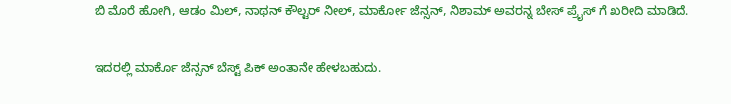ಬಿ ಮೊರೆ ಹೋಗಿ, ಆಡಂ ಮಿಲ್, ನಾಥನ್ ಕೌಲ್ಟರ್ ನೀಲ್, ಮಾರ್ಕೋ ಜೆನ್ಸನ್, ನಿಶಾಮ್ ಅವರನ್ನ ಬೇಸ್ ಪ್ರೈಸ್ ಗೆ ಖರೀದಿ ಮಾಡಿದೆ.

ಇದರಲ್ಲಿ ಮಾರ್ಕೊ ಜೆನ್ಸನ್ ಬೆಸ್ಟ್ ಪಿಕ್ ಅಂತಾನೇ ಹೇಳಬಹುದು.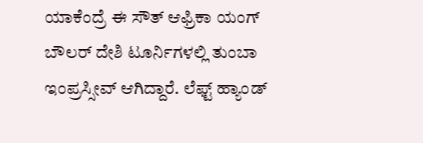ಯಾಕೆಂದ್ರೆ ಈ ಸೌತ್ ಆಫ್ರಿಕಾ ಯಂಗ್ ಬೌಲರ್ ದೇಶಿ ಟೂರ್ನಿಗಳಲ್ಲಿ ತುಂಬಾ ಇಂಪ್ರಸ್ಸೀವ್ ಆಗಿದ್ದಾರೆ. ಲೆಫ್ಟ್ ಹ್ಯಾಂಡ್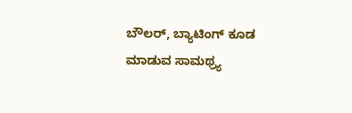ಬೌಲರ್, ಬ್ಯಾಟಿಂಗ್ ಕೂಡ ಮಾಡುವ ಸಾಮಥ್ರ್ಯ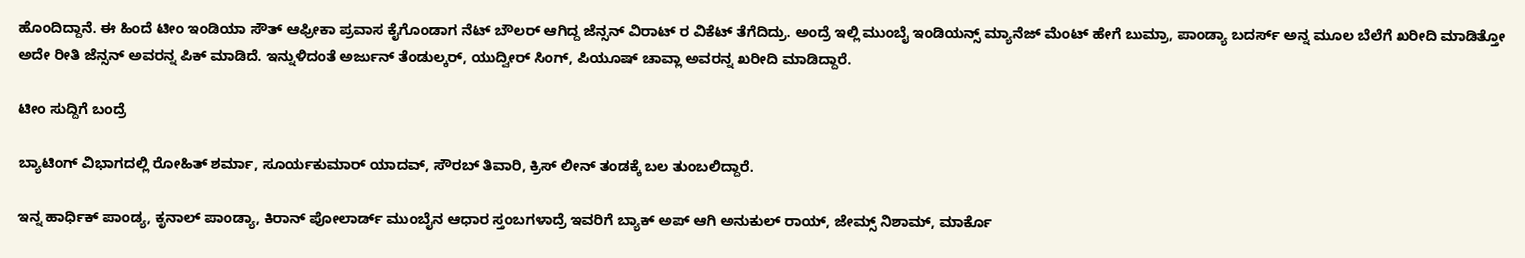ಹೊಂದಿದ್ದಾನೆ. ಈ ಹಿಂದೆ ಟೀಂ ಇಂಡಿಯಾ ಸೌತ್ ಆಫ್ರೀಕಾ ಪ್ರವಾಸ ಕೈಗೊಂಡಾಗ ನೆಟ್ ಬೌಲರ್ ಆಗಿದ್ದ ಜೆನ್ಸನ್ ವಿರಾಟ್ ರ ವಿಕೆಟ್ ತೆಗೆದಿದ್ರು. ಅಂದ್ರೆ ಇಲ್ಲಿ ಮುಂಬೈ ಇಂಡಿಯನ್ಸ್ ಮ್ಯಾನೆಜ್ ಮೆಂಟ್ ಹೇಗೆ ಬುಮ್ರಾ, ಪಾಂಡ್ಯಾ ಬದರ್ಸ್ ಅನ್ನ ಮೂಲ ಬೆಲೆಗೆ ಖರೀದಿ ಮಾಡಿತ್ತೋ ಅದೇ ರೀತಿ ಜೆನ್ಸನ್ ಅವರನ್ನ ಪಿಕ್ ಮಾಡಿದೆ. ಇನ್ನುಳಿದಂತೆ ಅರ್ಜುನ್ ತೆಂಡುಲ್ಕರ್, ಯುದ್ವೀರ್ ಸಿಂಗ್, ಪಿಯೂಷ್ ಚಾವ್ಲಾ ಅವರನ್ನ ಖರೀದಿ ಮಾಡಿದ್ದಾರೆ.

ಟೀಂ ಸುದ್ದಿಗೆ ಬಂದ್ರೆ

ಬ್ಯಾಟಿಂಗ್ ವಿಭಾಗದಲ್ಲಿ ರೋಹಿತ್ ಶರ್ಮಾ, ಸೂರ್ಯಕುಮಾರ್ ಯಾದವ್, ಸೌರಬ್ ತಿವಾರಿ, ಕ್ರಿಸ್ ಲೀನ್ ತಂಡಕ್ಕೆ ಬಲ ತುಂಬಲಿದ್ದಾರೆ.

ಇನ್ನ ಹಾರ್ಧಿಕ್ ಪಾಂಡ್ಯ, ಕೃನಾಲ್ ಪಾಂಡ್ಯಾ, ಕಿರಾನ್ ಪೋಲಾರ್ಡ್ ಮುಂಬೈನ ಆಧಾರ ಸ್ತಂಬಗಳಾದ್ರೆ ಇವರಿಗೆ ಬ್ಯಾಕ್ ಅಪ್ ಆಗಿ ಅನುಕುಲ್ ರಾಯ್, ಜೇಮ್ಸ್ ನಿಶಾಮ್, ಮಾರ್ಕೊ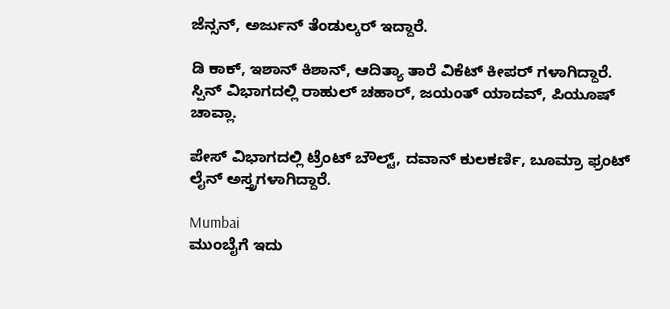ಜೆನ್ಸನ್, ಅರ್ಜುನ್ ತೆಂಡುಲ್ಕರ್ ಇದ್ದಾರೆ.

ಡಿ ಕಾಕ್, ಇಶಾನ್ ಕಿಶಾನ್, ಆದಿತ್ಯಾ ತಾರೆ ವಿಕೆಟ್ ಕೀಪರ್ ಗಳಾಗಿದ್ದಾರೆ. ಸ್ಪಿನ್ ವಿಭಾಗದಲ್ಲಿ ರಾಹುಲ್ ಚಹಾರ್, ಜಯಂತ್ ಯಾದವ್, ಪಿಯೂಷ್ ಚಾವ್ಲಾ.

ಪೇಸ್ ವಿಭಾಗದಲ್ಲಿ ಟ್ರೆಂಟ್ ಬೌಲ್ಟ್, ದವಾನ್ ಕುಲಕರ್ಣಿ, ಬೂಮ್ರಾ ಫ್ರಂಟ್ ಲೈನ್ ಅಸ್ತ್ರಗಳಾಗಿದ್ದಾರೆ.

Mumbai
ಮುಂಬೈಗೆ ಇದು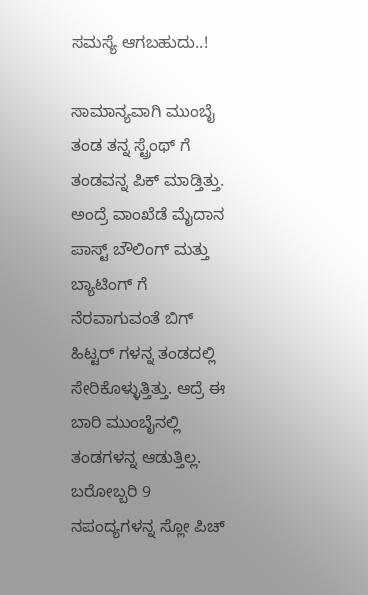ಸಮಸ್ಯೆ ಆಗಬಹುದು..!

ಸಾಮಾನ್ಯವಾಗಿ ಮುಂಬೈ ತಂಡ ತನ್ನ ಸ್ಟ್ರೆಂಥ್ ಗೆ ತಂಡವನ್ನ ಪಿಕ್ ಮಾಡ್ತಿತ್ತು. ಅಂದ್ರೆ ವಾಂಖೆಡೆ ಮೈದಾನ ಪಾಸ್ಟ್ ಬೌಲಿಂಗ್ ಮತ್ತು ಬ್ಯಾಟಿಂಗ್ ಗೆ ನೆರವಾಗುವಂತೆ ಬಿಗ್ ಹಿಟ್ಟರ್ ಗಳನ್ನ ತಂಡದಲ್ಲಿ ಸೇರಿಕೊಳ್ಳುತ್ತಿತ್ತು. ಆದ್ರೆ ಈ ಬಾರಿ ಮುಂಬೈನಲ್ಲಿ ತಂಡಗಳನ್ನ ಆಡುತ್ತಿಲ್ಲ. ಬರೋಬ್ಬರಿ 9 ನಪಂದ್ಯಗಳನ್ನ ಸ್ಲೋ ಪಿಚ್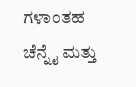ಗಳಾಂತಹ ಚೆನ್ನೈ ಮತ್ತು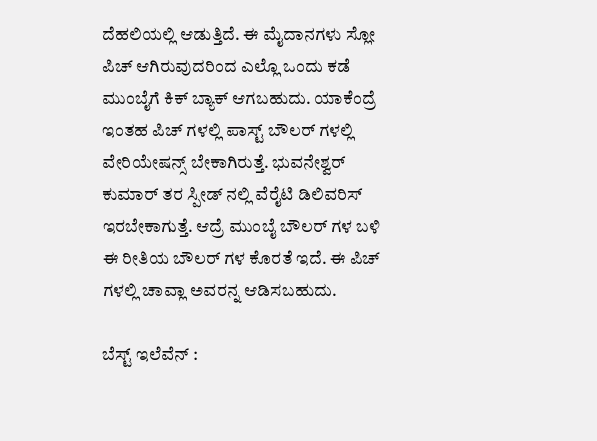ದೆಹಲಿಯಲ್ಲಿ ಆಡುತ್ತಿದೆ. ಈ ಮೈದಾನಗಳು ಸ್ಲೋ ಪಿಚ್ ಆಗಿರುವುದರಿಂದ ಎಲ್ಲೊ ಒಂದು ಕಡೆ ಮುಂಬೈಗೆ ಕಿಕ್ ಬ್ಯಾಕ್ ಆಗಬಹುದು. ಯಾಕೆಂದ್ರೆ ಇಂತಹ ಪಿಚ್ ಗಳಲ್ಲಿ ಪಾಸ್ಟ್ ಬೌಲರ್ ಗಳಲ್ಲಿ ವೇರಿಯೇಷನ್ಸ್ ಬೇಕಾಗಿರುತ್ತೆ. ಭುವನೇಶ್ವರ್ ಕುಮಾರ್ ತರ ಸ್ಪೀಡ್ ನಲ್ಲಿ ವೆರೈಟಿ ಡಿಲಿವರಿಸ್ ಇರಬೇಕಾಗುತ್ತೆ. ಆದ್ರೆ ಮುಂಬೈ ಬೌಲರ್ ಗಳ ಬಳಿ ಈ ರೀತಿಯ ಬೌಲರ್ ಗಳ ಕೊರತೆ ಇದೆ. ಈ ಪಿಚ್ ಗಳಲ್ಲಿ ಚಾವ್ಲಾ ಅವರನ್ನ ಆಡಿಸಬಹುದು.

ಬೆಸ್ಟ್ ಇಲೆವೆನ್ :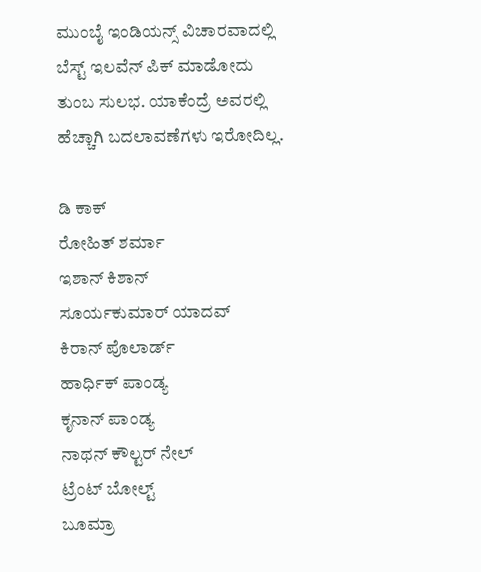ಮುಂಬೈ ಇಂಡಿಯನ್ಸ್ ವಿಚಾರವಾದಲ್ಲಿ ಬೆಸ್ಟ್ ಇಲವೆನ್ ಪಿಕ್ ಮಾಡೋದು ತುಂಬ ಸುಲಭ. ಯಾಕೆಂದ್ರೆ ಅವರಲ್ಲಿ ಹೆಚ್ಚಾಗಿ ಬದಲಾವಣೆಗಳು ಇರೋದಿಲ್ಲ.

ಡಿ ಕಾಕ್
ರೋಹಿತ್ ಶರ್ಮಾ
ಇಶಾನ್ ಕಿಶಾನ್
ಸೂರ್ಯಕುಮಾರ್ ಯಾದವ್
ಕಿರಾನ್ ಪೊಲಾರ್ಡ್
ಹಾರ್ಧಿಕ್ ಪಾಂಡ್ಯ
ಕೃನಾನ್ ಪಾಂಡ್ಯ
ನಾಥನ್ ಕೌಲ್ಟರ್ ನೇಲ್
ಟ್ರೆಂಟ್ ಬೋಲ್ಟ್
ಬೂಮ್ರಾ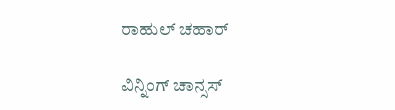ರಾಹುಲ್ ಚಹಾರ್

ವಿನ್ನಿಂಗ್ ಚಾನ್ಸಸ್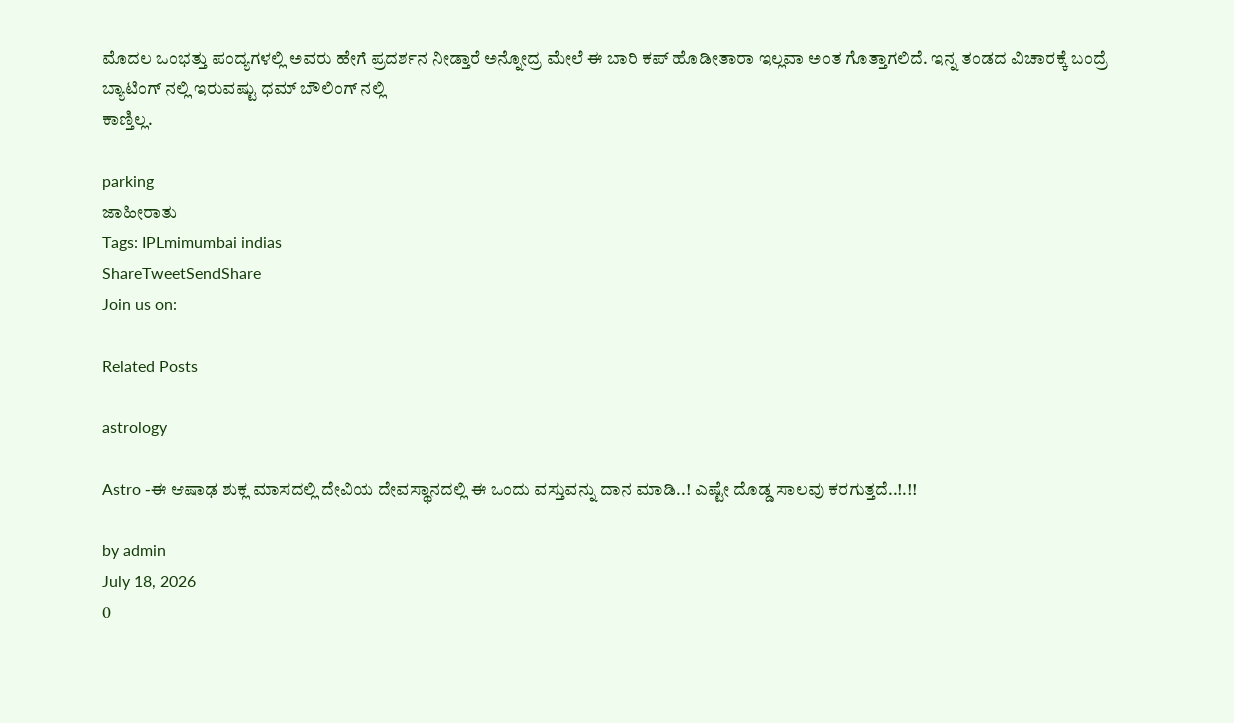ಮೊದಲ ಒಂಭತ್ತು ಪಂದ್ಯಗಳಲ್ಲಿ ಅವರು ಹೇಗೆ ಪ್ರದರ್ಶನ ನೀಡ್ತಾರೆ ಅನ್ನೋದ್ರ ಮೇಲೆ ಈ ಬಾರಿ ಕಪ್ ಹೊಡೀತಾರಾ ಇಲ್ಲವಾ ಅಂತ ಗೊತ್ತಾಗಲಿದೆ. ಇನ್ನ ತಂಡದ ವಿಚಾರಕ್ಕೆ ಬಂದ್ರೆ ಬ್ಯಾಟಿಂಗ್ ನಲ್ಲಿ ಇರುವಷ್ಟು ಧಮ್ ಬೌಲಿಂಗ್ ನಲ್ಲಿ
ಕಾಣ್ತಿಲ್ಲ.

parking
ಜಾಹೀರಾತು
Tags: IPLmimumbai indias
ShareTweetSendShare
Join us on:

Related Posts

astrology

Astro -ಈ ಆಷಾಢ ಶುಕ್ಲ ಮಾಸದಲ್ಲಿ ದೇವಿಯ ದೇವಸ್ಥಾನದಲ್ಲಿ ಈ ಒಂದು ವಸ್ತುವನ್ನು ದಾನ ಮಾಡಿ..! ಎಷ್ಟೇ ದೊಡ್ಡ ಸಾಲವು ಕರಗುತ್ತದೆ..!.!!

by admin
July 18, 2026
0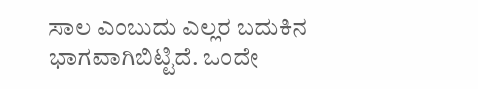ಸಾಲ ಎಂಬುದು ಎಲ್ಲರ ಬದುಕಿನ ಭಾಗವಾಗಿಬಿಟ್ಟಿದೆ. ಒಂದೇ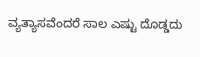ವ್ಯತ್ಯಾಸವೆಂದರೆ ಸಾಲ ಎಷ್ಟು ದೊಡ್ಡದು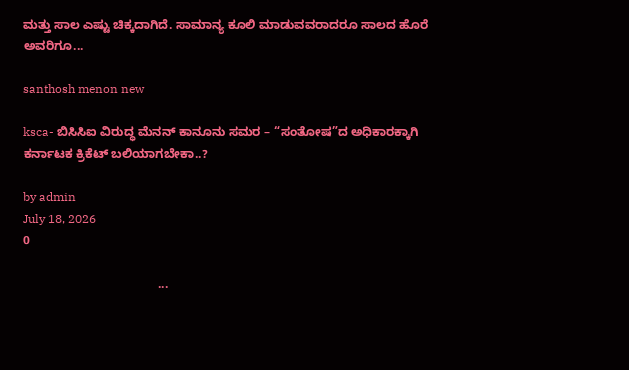ಮತ್ತು ಸಾಲ ಎಷ್ಟು ಚಿಕ್ಕದಾಗಿದೆ. ಸಾಮಾನ್ಯ ಕೂಲಿ ಮಾಡುವವರಾದರೂ ಸಾಲದ ಹೊರೆ ಅವರಿಗೂ...

santhosh menon new

ksca- ಬಿಸಿಸಿಐ ವಿರುದ್ಧ ಮೆನನ್ ಕಾನೂನು ಸಮರ – “ಸಂತೋಷ”ದ ಅಧಿಕಾರಕ್ಕಾಗಿ ಕರ್ನಾಟಕ ಕ್ರಿಕೆಟ್ ಬಲಿಯಾಗಬೇಕಾ..?

by admin
July 18, 2026
0

                                       ...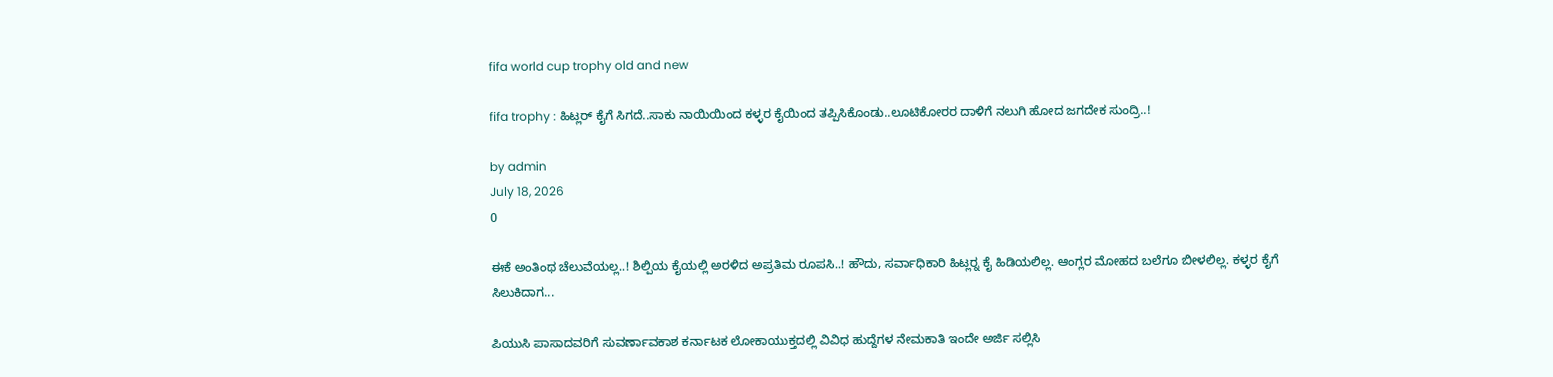fifa world cup trophy old and new

fifa trophy : ಹಿಟ್ಲರ್ ಕೈಗೆ ಸಿಗದೆ..ಸಾಕು ನಾಯಿಯಿಂದ ಕಳ್ಳರ ಕೈಯಿಂದ ತಪ್ಪಿಸಿಕೊಂಡು..ಲೂಟಿಕೋರರ ದಾಳಿಗೆ ನಲುಗಿ ಹೋದ ಜಗದೇಕ ಸುಂದ್ರಿ..!

by admin
July 18, 2026
0

ಈಕೆ ಅಂತಿಂಥ ಚೆಲುವೆಯಲ್ಲ..! ಶಿಲ್ಪಿಯ ಕೈಯಲ್ಲಿ ಅರಳಿದ ಅಪ್ರತಿಮ ರೂಪಸಿ..! ಹೌದು, ಸರ್ವಾಧಿಕಾರಿ ಹಿಟ್ಲರ್‍ನ ಕೈ ಹಿಡಿಯಲಿಲ್ಲ. ಆಂಗ್ಲರ ಮೋಹದ ಬಲೆಗೂ ಬೀಳಲಿಲ್ಲ. ಕಳ್ಳರ ಕೈಗೆ ಸಿಲುಕಿದಾಗ...

ಪಿಯುಸಿ ಪಾಸಾದವರಿಗೆ ಸುವರ್ಣಾವಕಾಶ ಕರ್ನಾಟಕ ಲೋಕಾಯುಕ್ತದಲ್ಲಿ ವಿವಿಧ ಹುದ್ದೆಗಳ ನೇಮಕಾತಿ ಇಂದೇ ಅರ್ಜಿ ಸಲ್ಲಿಸಿ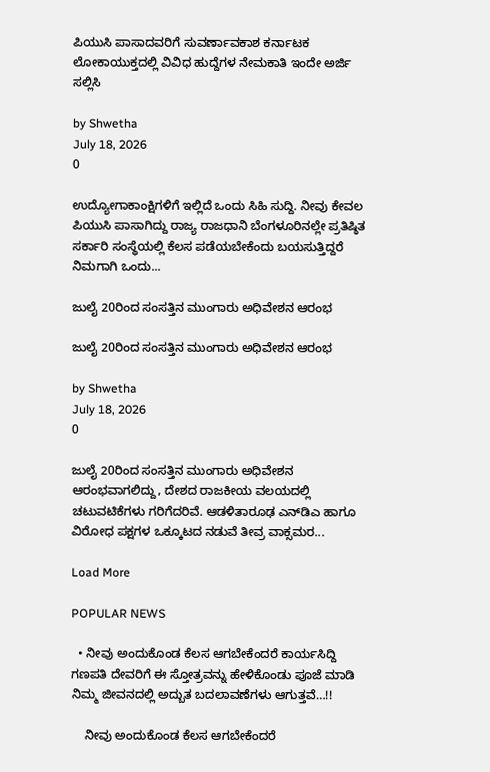ಪಿಯುಸಿ ಪಾಸಾದವರಿಗೆ ಸುವರ್ಣಾವಕಾಶ ಕರ್ನಾಟಕ ಲೋಕಾಯುಕ್ತದಲ್ಲಿ ವಿವಿಧ ಹುದ್ದೆಗಳ ನೇಮಕಾತಿ ಇಂದೇ ಅರ್ಜಿ ಸಲ್ಲಿಸಿ

by Shwetha
July 18, 2026
0

ಉದ್ಯೋಗಾಕಾಂಕ್ಷಿಗಳಿಗೆ ಇಲ್ಲಿದೆ ಒಂದು ಸಿಹಿ ಸುದ್ದಿ. ನೀವು ಕೇವಲ ಪಿಯುಸಿ ಪಾಸಾಗಿದ್ದು ರಾಜ್ಯ ರಾಜಧಾನಿ ಬೆಂಗಳೂರಿನಲ್ಲೇ ಪ್ರತಿಷ್ಠಿತ ಸರ್ಕಾರಿ ಸಂಸ್ಥೆಯಲ್ಲಿ ಕೆಲಸ ಪಡೆಯಬೇಕೆಂದು ಬಯಸುತ್ತಿದ್ದರೆ ನಿಮಗಾಗಿ ಒಂದು...

ಜುಲೈ 20ರಿಂದ ಸಂಸತ್ತಿನ ಮುಂಗಾರು ಅಧಿವೇಶನ ಆರಂಭ

ಜುಲೈ 20ರಿಂದ ಸಂಸತ್ತಿನ ಮುಂಗಾರು ಅಧಿವೇಶನ ಆರಂಭ

by Shwetha
July 18, 2026
0

ಜುಲೈ 20ರಿಂದ ಸಂಸತ್ತಿನ ಮುಂಗಾರು ಅಧಿವೇಶನ ಆರಂಭವಾಗಲಿದ್ದು, ದೇಶದ ರಾಜಕೀಯ ವಲಯದಲ್ಲಿ ಚಟುವಟಿಕೆಗಳು ಗರಿಗೆದರಿವೆ. ಆಡಳಿತಾರೂಢ ಎನ್‌ಡಿಎ ಹಾಗೂ ವಿರೋಧ ಪಕ್ಷಗಳ ಒಕ್ಕೂಟದ ನಡುವೆ ತೀವ್ರ ವಾಕ್ಸಮರ...

Load More

POPULAR NEWS

  • ನೀವು ಅಂದುಕೊಂಡ ಕೆಲಸ ಆಗಬೇಕೆಂದರೆ ಕಾರ್ಯಸಿದ್ದಿ ಗಣಪತಿ ದೇವರಿಗೆ ಈ ಸ್ತೋತ್ರವನ್ನು ಹೇಳಿಕೊಂಡು ಪೂಜೆ ಮಾಡಿ ನಿಮ್ಮ ಜೀವನದಲ್ಲಿ ಅದ್ಬುತ ಬದಲಾವಣೆಗಳು ಆಗುತ್ತವೆ…!!

    ನೀವು ಅಂದುಕೊಂಡ ಕೆಲಸ ಆಗಬೇಕೆಂದರೆ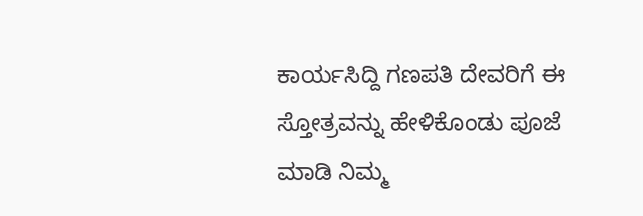ಕಾರ್ಯಸಿದ್ದಿ ಗಣಪತಿ ದೇವರಿಗೆ ಈ ಸ್ತೋತ್ರವನ್ನು ಹೇಳಿಕೊಂಡು ಪೂಜೆ ಮಾಡಿ ನಿಮ್ಮ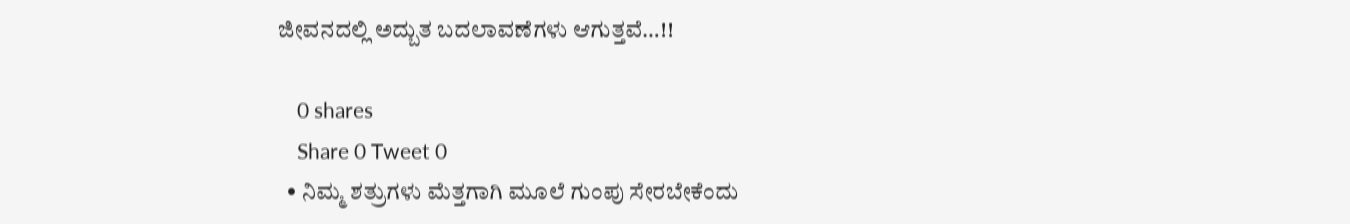ಜೀವನದಲ್ಲಿ ಅದ್ಬುತ ಬದಲಾವಣೆಗಳು ಆಗುತ್ತವೆ…!!

    0 shares
    Share 0 Tweet 0
  • ನಿಮ್ಮ ಶತ್ರುಗಳು ಮೆತ್ತಗಾಗಿ ಮೂಲೆ ಗುಂಪು ಸೇರಬೇಕೆಂದು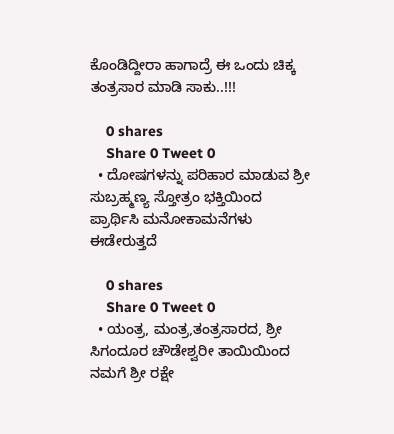ಕೊಂಡಿದ್ದೀರಾ ಹಾಗಾದ್ರೆ ಈ ಒಂದು ಚಿಕ್ಕ ತಂತ್ರಸಾರ ಮಾಡಿ ಸಾಕು..!!!

    0 shares
    Share 0 Tweet 0
  • ದೋಷಗಳನ್ನು ಪರಿಹಾರ ಮಾಡುವ ಶ್ರೀ ಸುಬ್ರಹ್ಮಣ್ಯ ಸ್ತೋತ್ರಂ ಭಕ್ತಿಯಿಂದ ಪ್ರಾರ್ಥಿಸಿ ಮನೋಕಾಮನೆಗಳು ಈಡೇರುತ್ತದೆ

    0 shares
    Share 0 Tweet 0
  • ಯಂತ್ರ, ಮಂತ್ರ,ತಂತ್ರಸಾರದ, ಶ್ರೀ ಸಿಗಂದೂರ ಚೌಡೇಶ್ವರೀ ತಾಯಿಯಿಂದ ನಮಗೆ ಶ್ರೀ ರಕ್ಷೇ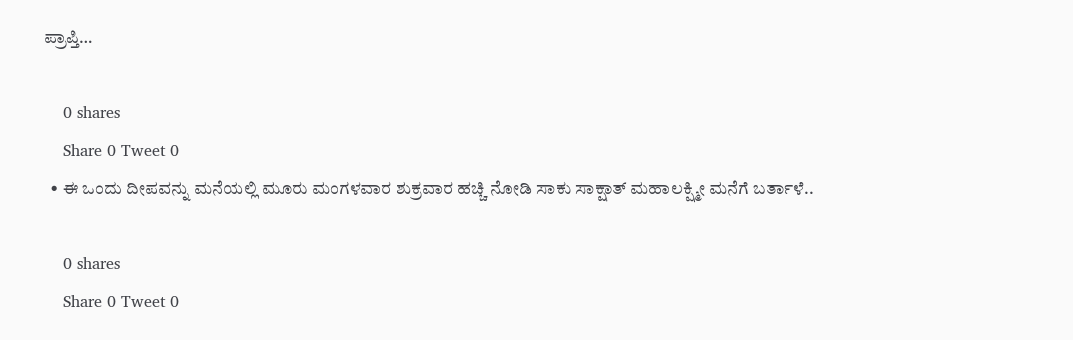ಪ್ರಾಪ್ತಿ…

    0 shares
    Share 0 Tweet 0
  • ಈ ಒಂದು ದೀಪವನ್ನು ಮನೆಯಲ್ಲಿ ಮೂರು ಮಂಗಳವಾರ ಶುಕ್ರವಾರ ಹಚ್ಚಿ ನೋಡಿ ಸಾಕು ಸಾಕ್ಷಾತ್ ಮಹಾಲಕ್ಷ್ಮೀ ಮನೆಗೆ ಬರ್ತಾಳೆ..

    0 shares
    Share 0 Tweet 0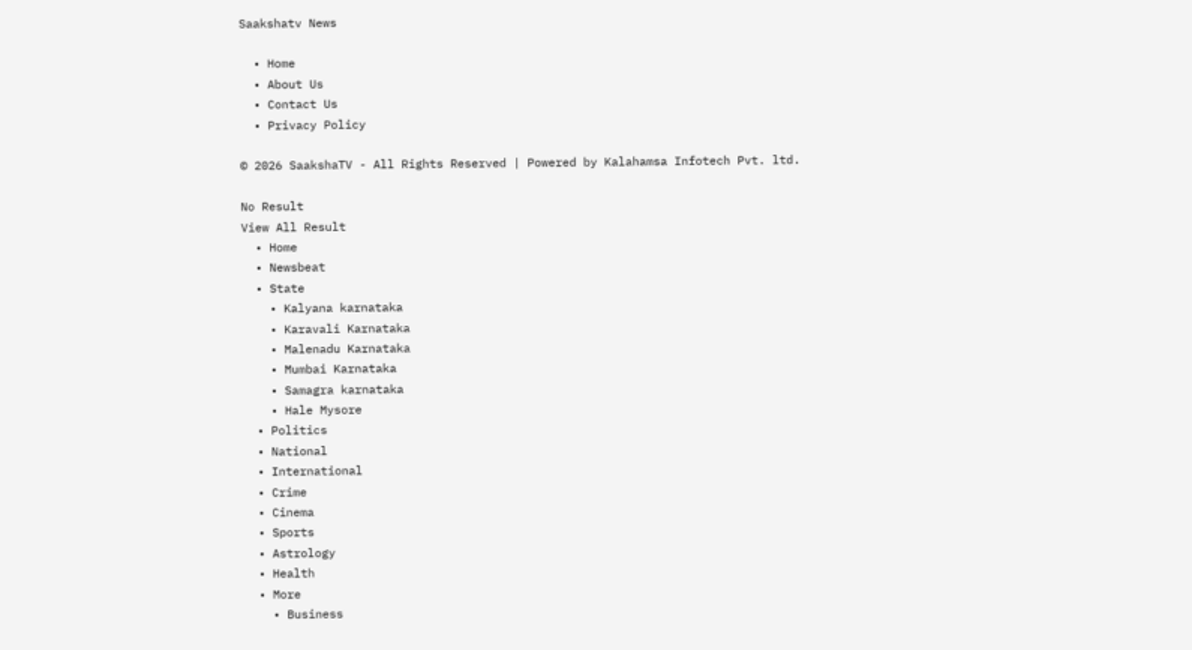Saakshatv News

  • Home
  • About Us
  • Contact Us
  • Privacy Policy

© 2026 SaakshaTV - All Rights Reserved | Powered by Kalahamsa Infotech Pvt. ltd.

No Result
View All Result
  • Home
  • Newsbeat
  • State
    • Kalyana karnataka
    • Karavali Karnataka
    • Malenadu Karnataka
    • Mumbai Karnataka
    • Samagra karnataka
    • Hale Mysore
  • Politics
  • National
  • International
  • Crime
  • Cinema
  • Sports
  • Astrology
  • Health
  • More
    • Business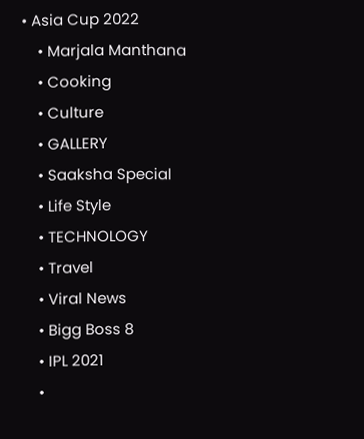• Asia Cup 2022
    • Marjala Manthana
    • Cooking
    • Culture
    • GALLERY
    • Saaksha Special
    • Life Style
    • TECHNOLOGY
    • Travel
    • Viral News
    • Bigg Boss 8
    • IPL 2021
    •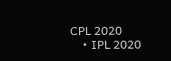CPL 2020
    • IPL 2020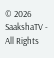© 2026 SaakshaTV - All Rights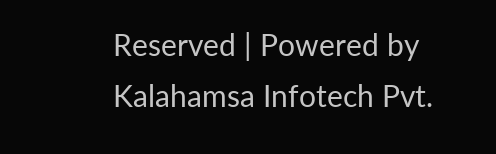Reserved | Powered by Kalahamsa Infotech Pvt.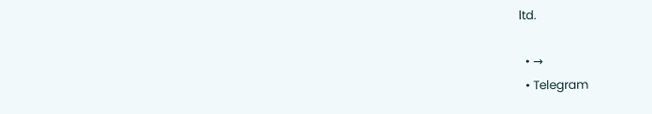ltd.

  • →
  • Telegram